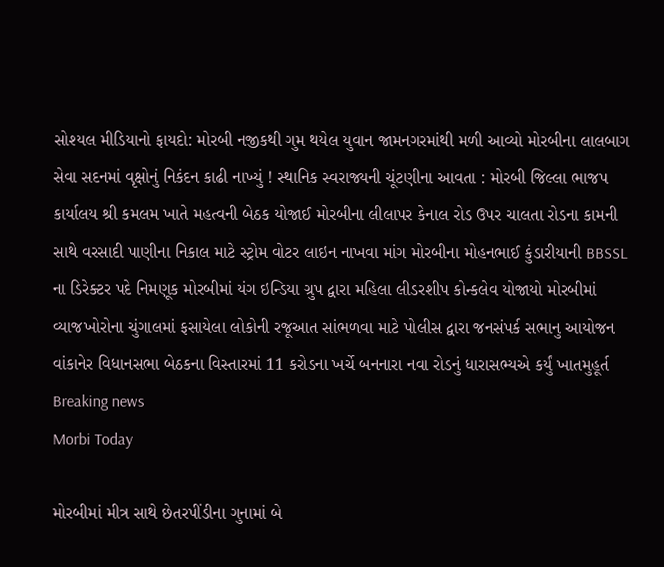સોશ્યલ મીડિયાનો ફાયદો: મોરબી નજીકથી ગુમ થયેલ યુવાન જામનગરમાંથી મળી આવ્યો મોરબીના લાલબાગ સેવા સદનમાં વૃક્ષોનું નિકંદન કાઢી નાખ્યું ! સ્થાનિક સ્વરાજ્યની ચૂંટણીના આવતા : મોરબી જિલ્લા ભાજપ કાર્યાલય શ્રી કમલમ ખાતે મહત્વની બેઠક યોજાઈ મોરબીના લીલાપર કેનાલ રોડ ઉપર ચાલતા રોડના કામની સાથે વરસાદી પાણીના નિકાલ માટે સ્ટ્રોમ વોટર લાઇન નાખવા માંગ મોરબીના મોહનભાઈ કુંડારીયાની BBSSL ના ડિરેક્ટર પદે નિમણૂક મોરબીમાં યંગ ઇન્ડિયા ગ્રુપ દ્વારા મહિલા લીડરશીપ કોન્કલેવ યોજાયો મોરબીમાં વ્યાજખોરોના ચુંગાલમાં ફસાયેલા લોકોની રજૂઆત સાંભળવા માટે પોલીસ દ્વારા જનસંપર્ક સભાનુ આયોજન વાંકાનેર વિધાનસભા બેઠકના વિસ્તારમાં 11 કરોડના ખર્ચે બનનારા નવા રોડનું ધારાસભ્યએ કર્યું ખાતમુહૂર્ત
Breaking news
Morbi Today

મોરબીમાં મીત્ર સાથે છેતરપીંડીના ગુનામાં બે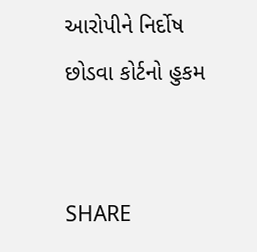આરોપીને નિર્દોષ છોડવા કોર્ટનો હુકમ


SHARE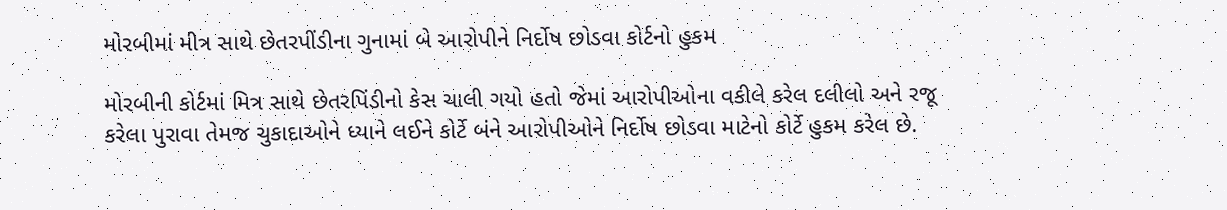મોરબીમાં મીત્ર સાથે છેતરપીંડીના ગુનામાં બે આરોપીને નિર્દોષ છોડવા કોર્ટનો હુકમ

મોરબીની કોર્ટમાં મિત્ર સાથે છેતરપિંડીનો કેસ ચાલી ગયો હતો જેમાં આરોપીઓના વકીલે કરેલ દલીલો અને રજૂ કરેલા પુરાવા તેમજ ચુકાદાઓને ધ્યાને લઈને કોર્ટે બંને આરોપીઓને નિર્દોષ છોડવા માટેનો કોર્ટે હુકમ કરેલ છે.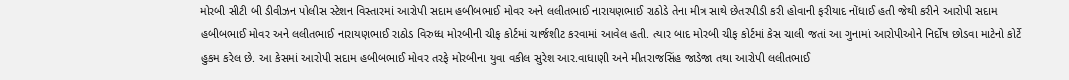મોરબી સીટી બી ડીવીઝન પોલીસ સ્ટેશન વિસ્તારમાં આરોપી સદામ હબીબભાઈ મોવર અને લલીતભાઈ નારાયણભાઈ રાઠોડે તેના મીત્ર સાથે છેતરપીડી કરી હોવાની ફરીયાદ નોંધાઈ હતી જેથી કરીને આરોપી સદામ હબીબભાઈ મોવર અને લલીતભાઈ નારાયણભાઈ રાઠોડ વિરુધ્ધ મોરબીની ચીફ કોર્ટમાં ચાર્જશીટ કરવામાં આવેલ હતી. ત્યાર બાદ મોરબી ચીફ કોર્ટમાં કેસ ચાલી જતાં આ ગુનામાં આરોપીઓને નિર્દોષ છોડવા માટેનો કોર્ટે હુકમ કરેલ છે. આ કેસમાં આરોપી સદામ હબીબભાઈ મોવર તરફે મોરબીના યુવા વકીલ સુરેશ આર.વાધાણી અને મીતરાજસિંહ જાડેજા તથા આરોપી લલીતભાઈ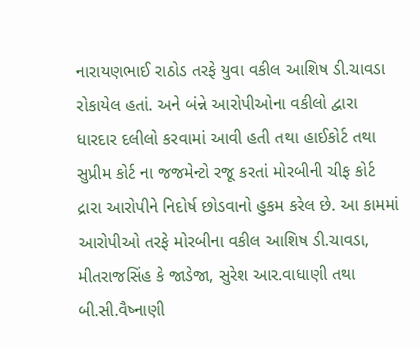નારાયણભાઈ રાઠોડ તરફે યુવા વકીલ આશિષ ડી.ચાવડા રોકાયેલ હતાં. અને બંન્ને આરોપીઓના વકીલો દ્વારા ધારદાર દલીલો કરવામાં આવી હતી તથા હાઈકોર્ટ તથા સુપ્રીમ કોર્ટ ના જજમેન્ટો રજૂ કરતાં મોરબીની ચીફ કોર્ટ દ્રારા આરોપીને નિદોર્ષ છોડવાનો હુકમ કરેલ છે. આ કામમાં આરોપીઓ તરફે મોરબીના વકીલ આશિષ ડી.ચાવડા, મીતરાજસિંહ કે જાડેજા, સુરેશ આર.વાધાણી તથા બી.સી.વૈષ્નાણી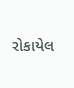રોકાયેલ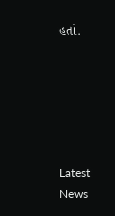હતાં.






Latest News